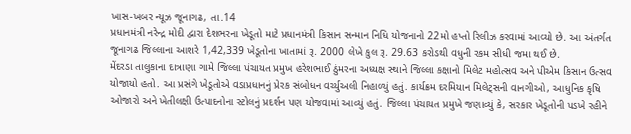ખાસ-ખબર ન્યૂઝ જૂનાગઢ, તા.14
પ્રધાનમંત્રી નરેન્દ્ર મોદી દ્વારા દેશભરના ખેડૂતો માટે પ્રધાનમંત્રી કિસાન સન્માન નિધિ યોજનાનો 22મો હપ્તો રિલીઝ કરવામાં આવ્યો છે. આ અંતર્ગત જૂનાગઢ જિલ્લાના આશરે 1,42,339 ખેડૂતોના ખાતામાં રૂ. 2000 લેખે કુલ રૂ. 29.63 કરોડથી વધુની રકમ સીધી જમા થઈ છે.
મેંદરડા તાલુકાના દાત્રાણા ગામે જિલ્લા પંચાયત પ્રમુખ હરેશભાઈ ઠુંમરના અધ્યક્ષ સ્થાને જિલ્લા કક્ષાનો મિલેટ મહોત્સવ અને પીએમ કિસાન ઉત્સવ યોજાયો હતો. આ પ્રસંગે ખેડૂતોએ વડાપ્રધાનનું પ્રેરક સંબોધન વર્ચ્યુઅલી નિહાળ્યું હતું. કાર્યક્રમ દરમિયાન મિલેટ્સની વાનગીઓ, આધુનિક કૃષિ ઓજારો અને ખેતીલક્ષી ઉત્પાદનોના સ્ટોલનું પ્રદર્શન પણ યોજવામાં આવ્યું હતું. જિલ્લા પંચાયત પ્રમુખે જણાવ્યું કે, સરકાર ખેડૂતોની પડખે રહીને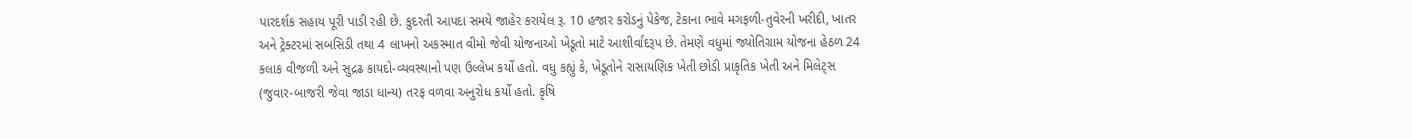પારદર્શક સહાય પૂરી પાડી રહી છે. કુદરતી આપદા સમયે જાહેર કરાયેલ રૂ. 10 હજાર કરોડનું પેકેજ, ટેકાના ભાવે મગફળી-તુવેરની ખરીદી, ખાતર અને ટ્રેક્ટરમાં સબસિડી તથા 4 લાખનો અકસ્માત વીમો જેવી યોજનાઓ ખેડૂતો માટે આશીર્વાદરૂપ છે. તેમણે વધુમાં જ્યોતિગ્રામ યોજના હેઠળ 24 કલાક વીજળી અને સુદ્રઢ કાયદો-વ્યવસ્થાનો પણ ઉલ્લેખ કર્યો હતો. વધુ કહ્યું કે, ખેડૂતોને રાસાયણિક ખેતી છોડી પ્રાકૃતિક ખેતી અને મિલેટ્સ (જુવાર-બાજરી જેવા જાડા ધાન્ય) તરફ વળવા અનુરોધ કર્યો હતો. કૃષિ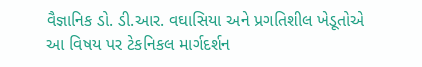વૈજ્ઞાનિક ડો. ડી.આર. વઘાસિયા અને પ્રગતિશીલ ખેડૂતોએ આ વિષય પર ટેકનિકલ માર્ગદર્શન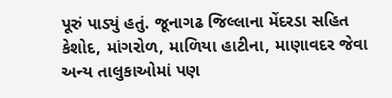પૂરું પાડ્યું હતું. જૂનાગઢ જિલ્લાના મેંદરડા સહિત કેશોદ, માંગરોળ, માળિયા હાટીના, માણાવદર જેવા અન્ય તાલુકાઓમાં પણ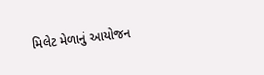મિલેટ મેળાનું આયોજન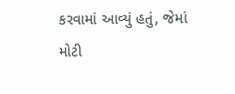કરવામાં આવ્યું હતું, જેમાં મોટી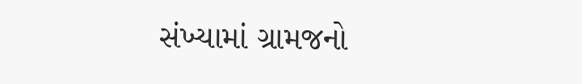સંખ્યામાં ગ્રામજનો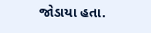જોડાયા હતા.